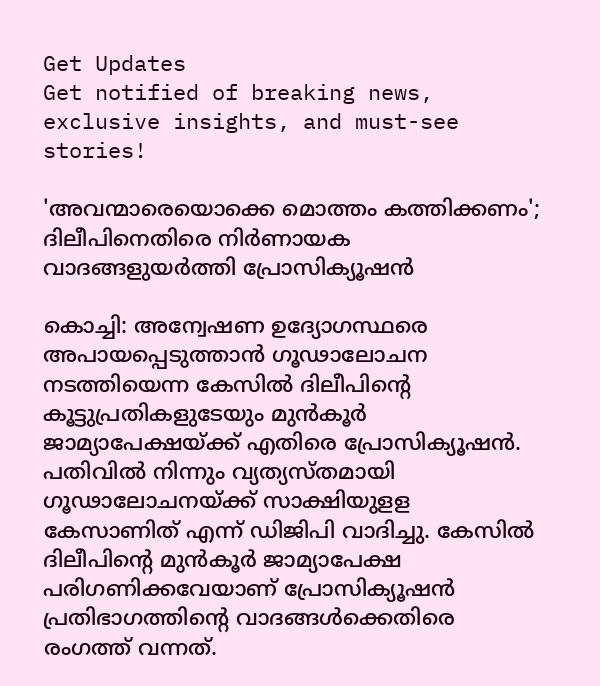Get Updates
Get notified of breaking news, exclusive insights, and must-see stories!

'അവന്മാരെയൊക്കെ മൊത്തം കത്തിക്കണം'; ദിലീപിനെതിരെ നിർണായക വാദങ്ങളുയർത്തി പ്രോസിക്യൂഷൻ

കൊച്ചി: അന്വേഷണ ഉദ്യോഗസ്ഥരെ അപായപ്പെടുത്താൻ ഗൂഢാലോചന നടത്തിയെന്ന കേസിൽ ദിലീപിന്റെ കൂട്ടുപ്രതികളുടേയും മുൻകൂർ ജാമ്യാപേക്ഷയ്ക്ക് എതിരെ പ്രോസിക്യൂഷൻ. പതിവിൽ നിന്നും വ്യത്യസ്തമായി ഗൂഢാലോചനയ്ക്ക് സാക്ഷിയുളള കേസാണിത് എന്ന് ഡിജിപി വാദിച്ചു. കേസിൽ ദിലീപിന്റെ മുൻകൂർ ജാമ്യാപേക്ഷ പരിഗണിക്കവേയാണ് പ്രോസിക്യൂഷൻ പ്രതിഭാഗത്തിന്റെ വാദങ്ങൾക്കെതിരെ രംഗത്ത് വന്നത്.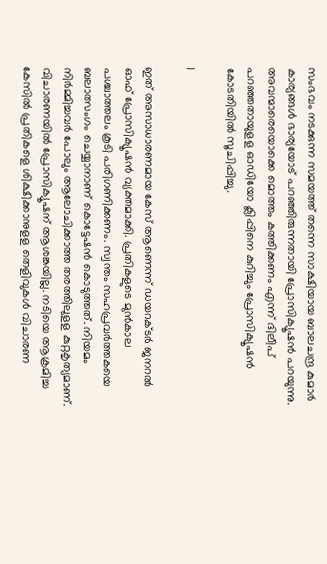സംഭവം നടക്കുന്ന സമയത്ത് തന്നെ സാക്ഷിയായ ബാലചന്ദ്ര കുമാർ കാര്യങ്ങൾ ഭാര്യയോട് പറഞ്ഞിരുന്നതായി പ്രോസിക്യൂഷൻ പറയുന്നു. അവന്മാരെയൊക്കെ മൊത്തം കത്തിക്കണം എന്ന് ദിലീപ് പറഞ്ഞതായുളള ഓഡിയോ ക്ലിപ്പിനെ കുറിച്ചും പ്രോസിക്യൂഷൻ കോടതിയിൽ സൂചിപ്പിച്ചു.

1

ഇത് അസാധാരണമായ കേസ് ആണെന്ന് ഡയറക്ടര്‍ ജനറല്‍ ഓഫ് പ്രോസിക്യൂഷന്‍ വ്യക്തമാക്കി. പ്രതികളുടെ മുന്‍കാല പശ്ചാത്തലം കൂടി പരിഗണിക്കണം. സ്വന്തം സഹപ്രവര്‍ത്തകയെ ബലാത്സംഗം ചെയ്യാനാണ് കൊട്ടേഷന്‍ കൊടുത്തത്. നിയമം നിര്‍മ്മിച്ചവര്‍ പോലും ആലോചിക്കാത്ത തരത്തിലുളള കുറ്റകൃത്യമാണ്. വിചാരണയില്‍ പ്രോസിക്യൂഷന് ആശങ്കയില്ല. നടിയെ ആക്രമിച്ച കേസില്‍ പ്രതികളെ ശിക്ഷിക്കാനുളള തെളിവുകള്‍ വിചാരണ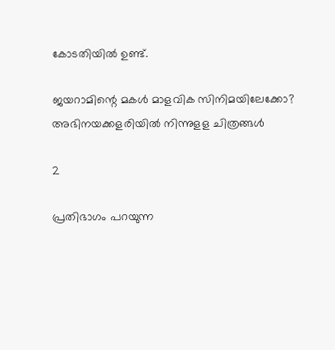കോടതിയില്‍ ഉണ്ട്.

ജയറാമിന്റെ മകൾ മാളവിക സിനിമയിലേക്കോ? അഭിനയക്കളരിയിൽ നിന്നുളള ചിത്രങ്ങൾ

2

പ്രതിഭാഗം പറയുന്ന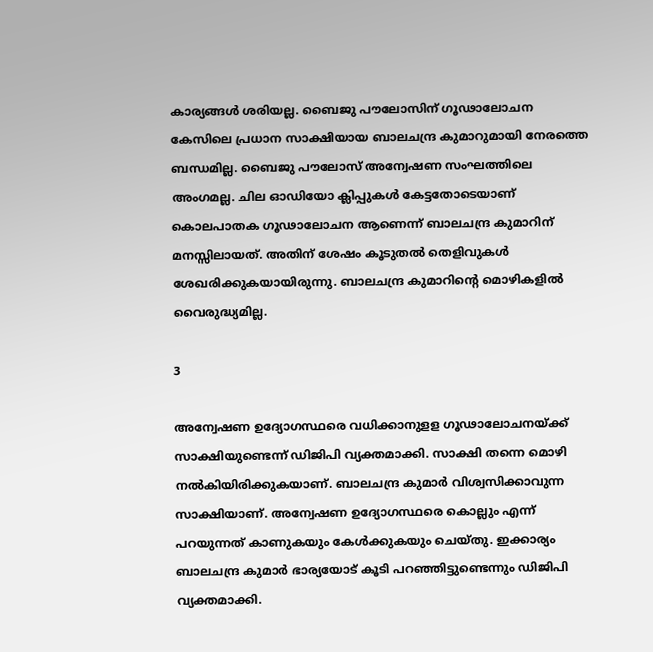കാര്യങ്ങള്‍ ശരിയല്ല. ബൈജു പൗലോസിന് ഗൂഢാലോചന കേസിലെ പ്രധാന സാക്ഷിയായ ബാലചന്ദ്ര കുമാറുമായി നേരത്തെ ബന്ധമില്ല. ബൈജു പൗലോസ് അന്വേഷണ സംഘത്തിലെ അംഗമല്ല. ചില ഓഡിയോ ക്ലിപ്പുകള്‍ കേട്ടതോടെയാണ് കൊലപാതക ഗൂഢാലോചന ആണെന്ന് ബാലചന്ദ്ര കുമാറിന് മനസ്സിലായത്. അതിന് ശേഷം കൂടുതല്‍ തെളിവുകള്‍ ശേഖരിക്കുകയായിരുന്നു. ബാലചന്ദ്ര കുമാറിന്റെ മൊഴികളില്‍ വൈരുദ്ധ്യമില്ല.

3

അന്വേഷണ ഉദ്യോഗസ്ഥരെ വധിക്കാനുളള ഗൂഢാലോചനയ്ക്ക് സാക്ഷിയുണ്ടെന്ന് ഡിജിപി വ്യക്തമാക്കി. സാക്ഷി തന്നെ മൊഴി നല്‍കിയിരിക്കുകയാണ്. ബാലചന്ദ്ര കുമാര്‍ വിശ്വസിക്കാവുന്ന സാക്ഷിയാണ്. അന്വേഷണ ഉദ്യോഗസ്ഥരെ കൊല്ലും എന്ന് പറയുന്നത് കാണുകയും കേള്‍ക്കുകയും ചെയ്തു. ഇക്കാര്യം ബാലചന്ദ്ര കുമാര്‍ ഭാര്യയോട് കൂടി പറഞ്ഞിട്ടുണ്ടെന്നും ഡിജിപി വ്യക്തമാക്കി.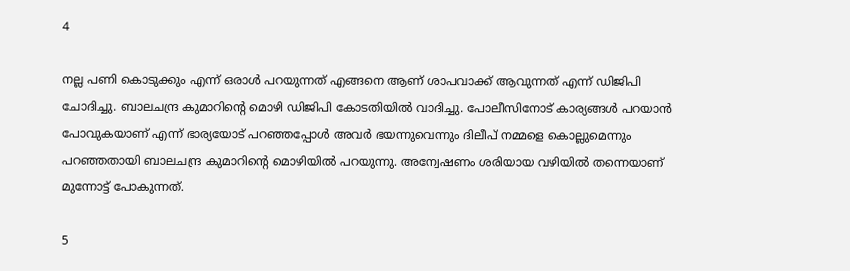4

നല്ല പണി കൊടുക്കും എന്ന് ഒരാള്‍ പറയുന്നത് എങ്ങനെ ആണ് ശാപവാക്ക് ആവുന്നത് എന്ന് ഡിജിപി ചോദിച്ചു. ബാലചന്ദ്ര കുമാറിന്റെ മൊഴി ഡിജിപി കോടതിയില്‍ വാദിച്ചു. പോലീസിനോട് കാര്യങ്ങള്‍ പറയാന്‍ പോവുകയാണ് എന്ന് ഭാര്യയോട് പറഞ്ഞപ്പോള്‍ അവര്‍ ഭയന്നുവെന്നും ദിലീപ് നമ്മളെ കൊല്ലുമെന്നും പറഞ്ഞതായി ബാലചന്ദ്ര കുമാറിന്റെ മൊഴിയില്‍ പറയുന്നു. അന്വേഷണം ശരിയായ വഴിയില്‍ തന്നെയാണ് മുന്നോട്ട് പോകുന്നത്.

5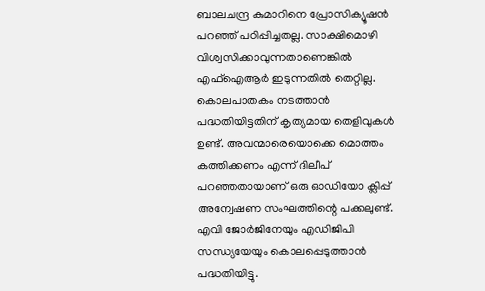ബാലചന്ദ്ര കുമാറിനെ പ്രോസിക്യൂഷന്‍ പറഞ്ഞ് പഠിപ്പിച്ചതല്ല. സാക്ഷിമൊഴി വിശ്വസിക്കാവുന്നതാണെങ്കില്‍ എഫ്‌ഐആര്‍ ഇടുന്നതില്‍ തെറ്റില്ല. കൊലപാതകം നടത്താന്‍ പദ്ധതിയിട്ടതിന് കൃത്യമായ തെളിവുകള്‍ ഉണ്ട്. അവന്മാരെയൊക്കെ മൊത്തം കത്തിക്കണം എന്ന് ദിലീപ് പറഞ്ഞതായാണ് ഒരു ഓഡിയോ ക്ലിപ്പ് അന്വേഷണ സംഘത്തിന്റെ പക്കലുണ്ട്. എവി ജോര്‍ജിനേയും എഡിജിപി സന്ധ്യയേയും കൊലപ്പെടുത്താന്‍ പദ്ധതിയിട്ടു.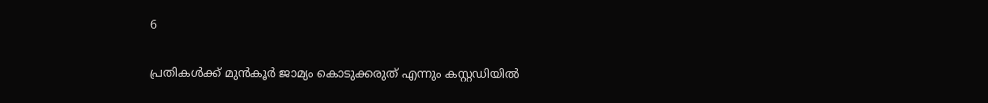6

പ്രതികള്‍ക്ക് മുന്‍കൂര്‍ ജാമ്യം കൊടുക്കരുത് എന്നും കസ്റ്റഡിയില്‍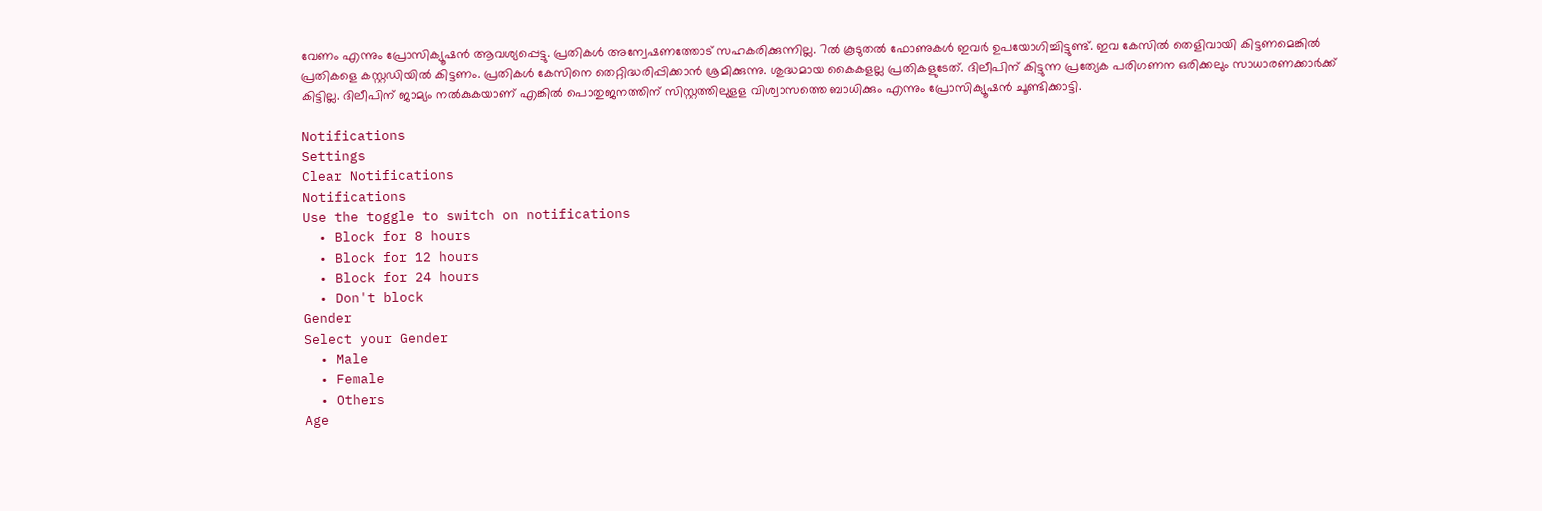വേണം എന്നും പ്രോസിക്യൂഷന്‍ ആവശ്യപ്പെട്ടു. പ്രതികള്‍ അന്വേഷണത്തോട് സഹകരിക്കുന്നില്ല. 7ല്‍ കൂടുതല്‍ ഫോണുകള്‍ ഇവര്‍ ഉപയോഗിച്ചിട്ടുണ്ട്. ഇവ കേസില്‍ തെളിവായി കിട്ടണമെങ്കില്‍ പ്രതികളെ കസ്റ്റഡിയില്‍ കിട്ടണം. പ്രതികള്‍ കേസിനെ തെറ്റിദ്ധരിപ്പിക്കാന്‍ ശ്രമിക്കുന്നു. ശുദ്ധമായ കൈകളല്ല പ്രതികളുടേത്. ദിലീപിന് കിട്ടുന്ന പ്രത്യേക പരിഗണന ഒരിക്കലും സാധാരണക്കാര്‍ക്ക് കിട്ടില്ല. ദിലീപിന് ജാമ്യം നല്‍കുകയാണ് എങ്കില്‍ പൊതുജനത്തിന് സിസ്റ്റത്തിലുളള വിശ്വാസത്തെ ബാധിക്കും എന്നും പ്രോസിക്യൂഷന്‍ ചൂണ്ടിക്കാട്ടി.

Notifications
Settings
Clear Notifications
Notifications
Use the toggle to switch on notifications
  • Block for 8 hours
  • Block for 12 hours
  • Block for 24 hours
  • Don't block
Gender
Select your Gender
  • Male
  • Female
  • Others
Age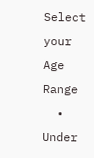Select your Age Range
  • Under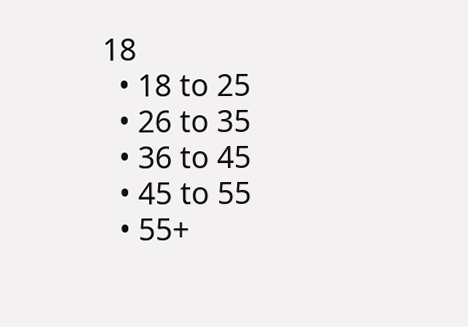18
  • 18 to 25
  • 26 to 35
  • 36 to 45
  • 45 to 55
  • 55+